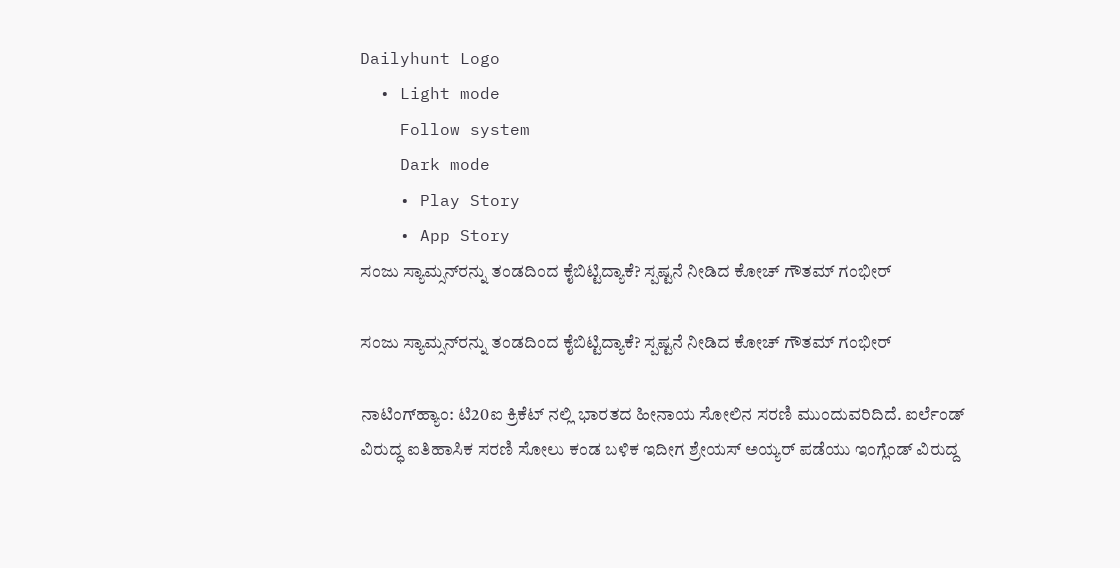Dailyhunt Logo
  • Light mode
    Follow system
    Dark mode
    • Play Story
    • App Story
ಸಂಜು ಸ್ಯಾಮ್ಸನ್‌ರನ್ನು ತಂಡದಿಂದ ಕೈಬಿಟ್ಟಿದ್ಯಾಕೆ? ಸ್ಪಷ್ಟನೆ ನೀಡಿದ ಕೋಚ್‌ ಗೌತಮ್‌ ಗಂಭೀರ್

ಸಂಜು ಸ್ಯಾಮ್ಸನ್‌ರನ್ನು ತಂಡದಿಂದ ಕೈಬಿಟ್ಟಿದ್ಯಾಕೆ? ಸ್ಪಷ್ಟನೆ ನೀಡಿದ ಕೋಚ್‌ ಗೌತಮ್‌ ಗಂಭೀರ್

ನಾಟಿಂಗ್‌ಹ್ಯಾಂ: ಟಿ20ಐ ಕ್ರಿಕೆಟ್‌ ನಲ್ಲಿ ಭಾರತದ ಹೀನಾಯ ಸೋಲಿನ ಸರಣಿ ಮುಂದುವರಿದಿದೆ. ಐರ್ಲೆಂಡ್‌ ವಿರುದ್ಧ ಐತಿಹಾಸಿಕ ಸರಣಿ ಸೋಲು ಕಂಡ ಬಳಿಕ ಇದೀಗ ಶ್ರೇಯಸ್‌ ಅಯ್ಯರ್‌ ಪಡೆಯು ಇಂಗ್ಲೆಂಡ್‌ ವಿರುದ್ದ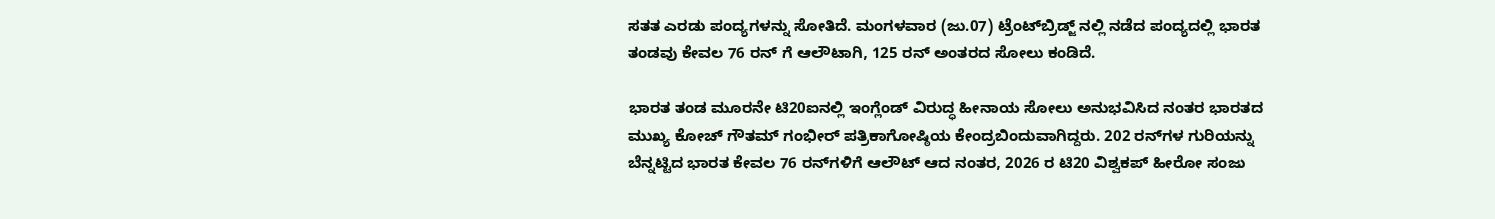ಸತತ ಎರಡು ಪಂದ್ಯಗಳನ್ನು ಸೋತಿದೆ. ಮಂಗಳವಾರ (ಜು.07) ಟ್ರೆಂಟ್‌ಬ್ರಿಡ್ಜ್‌ ನಲ್ಲಿ ನಡೆದ ಪಂದ್ಯದಲ್ಲಿ ಭಾರತ ತಂಡವು ಕೇವಲ 76 ರನ್‌ ಗೆ ಆಲೌಟಾಗಿ, 125 ರನ್‌ ಅಂತರದ ಸೋಲು ಕಂಡಿದೆ.

ಭಾರತ ತಂಡ ಮೂರನೇ ಟಿ20ಐನಲ್ಲಿ ಇಂಗ್ಲೆಂಡ್ ವಿರುದ್ಧ ಹೀನಾಯ ಸೋಲು ಅನುಭವಿಸಿದ ನಂತರ ಭಾರತದ ಮುಖ್ಯ ಕೋಚ್ ಗೌತಮ್ ಗಂಭೀರ್ ಪತ್ರಿಕಾಗೋಷ್ಠಿಯ ಕೇಂದ್ರಬಿಂದುವಾಗಿದ್ದರು. 202 ರನ್‌ಗಳ ಗುರಿಯನ್ನು ಬೆನ್ನಟ್ಟಿದ ಭಾರತ ಕೇವಲ 76 ರನ್‌ಗಳಿಗೆ ಆಲೌಟ್ ಆದ ನಂತರ, 2026 ರ ಟಿ20 ವಿಶ್ವಕಪ್‌ ಹೀರೋ ಸಂಜು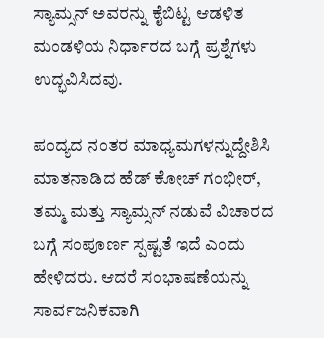ಸ್ಯಾಮ್ಸನ್ ಅವರನ್ನು ಕೈಬಿಟ್ಟ ಆಡಳಿತ ಮಂಡಳಿಯ ನಿರ್ಧಾರದ ಬಗ್ಗೆ ಪ್ರಶ್ನೆಗಳು ಉದ್ಭವಿಸಿದವು.

ಪಂದ್ಯದ ನಂತರ ಮಾಧ್ಯಮಗಳನ್ನುದ್ದೇಶಿಸಿ ಮಾತನಾಡಿದ ಹೆಡ್‌ ಕೋಚ್ ಗಂಭೀರ್, ತಮ್ಮ ಮತ್ತು ಸ್ಯಾಮ್ಸನ್ ನಡುವೆ ವಿಚಾರದ ಬಗ್ಗೆ ಸಂಪೂರ್ಣ ಸ್ಪಷ್ಟತೆ ಇದೆ ಎಂದು ಹೇಳಿದರು. ಆದರೆ ಸಂಭಾಷಣೆಯನ್ನು ಸಾರ್ವಜನಿಕವಾಗಿ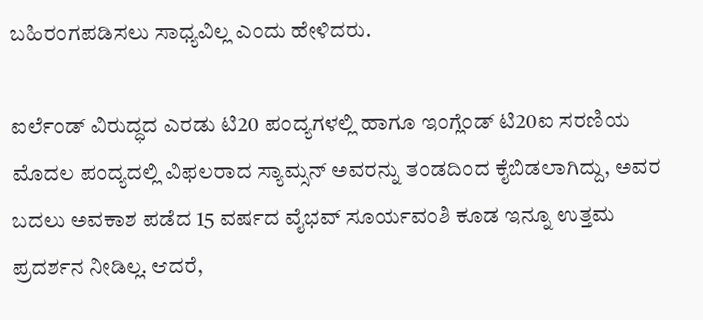ಬಹಿರಂಗಪಡಿಸಲು ಸಾಧ್ಯವಿಲ್ಲ ಎಂದು ಹೇಳಿದರು.

ಐರ್ಲೆಂಡ್ ವಿರುದ್ಧದ ಎರಡು ಟಿ20 ಪಂದ್ಯಗಳಲ್ಲಿ ಹಾಗೂ ಇಂಗ್ಲೆಂಡ್ ಟಿ20ಐ ಸರಣಿಯ ಮೊದಲ ಪಂದ್ಯದಲ್ಲಿ ವಿಫಲರಾದ ಸ್ಯಾಮ್ಸನ್ ಅವರನ್ನು ತಂಡದಿಂದ ಕೈಬಿಡಲಾಗಿದ್ದು, ಅವರ ಬದಲು ಅವಕಾಶ ಪಡೆದ 15 ವರ್ಷದ ವೈಭವ್ ಸೂರ್ಯವಂಶಿ ಕೂಡ ಇನ್ನೂ ಉತ್ತಮ ಪ್ರದರ್ಶನ ನೀಡಿಲ್ಲ. ಆದರೆ,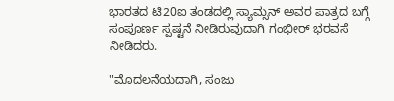ಭಾರತದ ಟಿ20ಐ ತಂಡದಲ್ಲಿ ಸ್ಯಾಮ್ಸನ್ ಅವರ ಪಾತ್ರದ ಬಗ್ಗೆ ಸಂಪೂರ್ಣ ಸ್ಪಷ್ಟನೆ ನೀಡಿರುವುದಾಗಿ ಗಂಭೀರ್ ಭರವಸೆ ನೀಡಿದರು.

"ಮೊದಲನೆಯದಾಗಿ, ಸಂಜು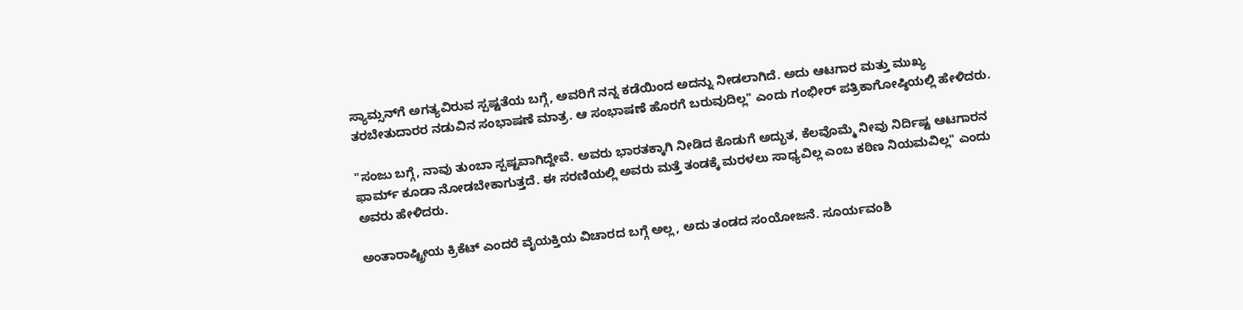ಸ್ಯಾಮ್ಸನ್‌ಗೆ ಅಗತ್ಯವಿರುವ ಸ್ಪಷ್ಟತೆಯ ಬಗ್ಗೆ, ಅವರಿಗೆ ನನ್ನ ಕಡೆಯಿಂದ ಅದನ್ನು ನೀಡಲಾಗಿದೆ. ಅದು ಆಟಗಾರ ಮತ್ತು ಮುಖ್ಯ ತರಬೇತುದಾರರ ನಡುವಿನ ಸಂಭಾಷಣೆ ಮಾತ್ರ. ಆ ಸಂಭಾಷಣೆ ಹೊರಗೆ ಬರುವುದಿಲ್ಲ" ಎಂದು ಗಂಭೀರ್ ಪತ್ರಿಕಾಗೋಷ್ಠಿಯಲ್ಲಿ ಹೇಳಿದರು.

"ಸಂಜು ಬಗ್ಗೆ, ನಾವು ತುಂಬಾ ಸ್ಪಷ್ಟವಾಗಿದ್ದೇವೆ. ಅವರು ಭಾರತಕ್ಕಾಗಿ ನೀಡಿದ ಕೊಡುಗೆ ಅದ್ಭುತ, ಕೆಲವೊಮ್ಮೆ ನೀವು ನಿರ್ದಿಷ್ಟ ಆಟಗಾರನ ಫಾರ್ಮ್ ಕೂಡಾ ನೋಡಬೇಕಾಗುತ್ತದೆ. ಈ ಸರಣಿಯಲ್ಲಿ ಅವರು ಮತ್ತೆ ತಂಡಕ್ಕೆ ಮರಳಲು ಸಾಧ್ಯವಿಲ್ಲ ಎಂಬ ಕಠಿಣ ನಿಯಮವಿಲ್ಲ" ಎಂದು ಅವರು ಹೇಳಿದರು.

ಅಂತಾರಾಷ್ಟ್ರೀಯ ಕ್ರಿಕೆಟ್ ಎಂದರೆ ವೈಯಕ್ತಿಯ ವಿಚಾರದ ಬಗ್ಗೆ ಅಲ್ಲ, ಅದು ತಂಡದ ಸಂಯೋಜನೆ. ಸೂರ್ಯವಂಶಿ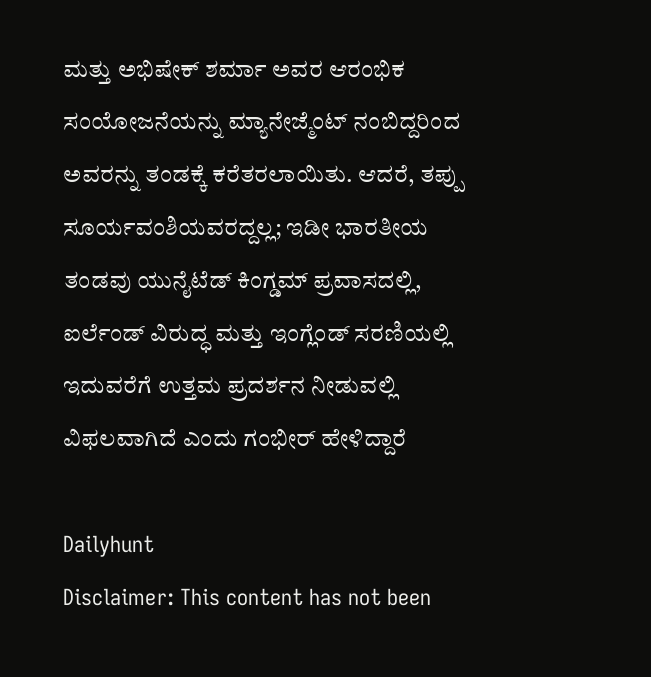ಮತ್ತು ಅಭಿಷೇಕ್ ಶರ್ಮಾ ಅವರ ಆರಂಭಿಕ ಸಂಯೋಜನೆಯನ್ನು ಮ್ಯಾನೇಜ್ಮೆಂಟ್ ನಂಬಿದ್ದರಿಂದ ಅವರನ್ನು ತಂಡಕ್ಕೆ ಕರೆತರಲಾಯಿತು. ಆದರೆ, ತಪ್ಪು ಸೂರ್ಯವಂಶಿಯವರದ್ದಲ್ಲ; ಇಡೀ ಭಾರತೀಯ ತಂಡವು ಯುನೈಟೆಡ್ ಕಿಂಗ್ಡಮ್ ಪ್ರವಾಸದಲ್ಲಿ, ಐರ್ಲೆಂಡ್ ವಿರುದ್ಧ ಮತ್ತು ಇಂಗ್ಲೆಂಡ್ ಸರಣಿಯಲ್ಲಿ ಇದುವರೆಗೆ ಉತ್ತಮ ಪ್ರದರ್ಶನ ನೀಡುವಲ್ಲಿ ವಿಫಲವಾಗಿದೆ ಎಂದು ಗಂಭೀರ್ ಹೇಳಿದ್ದಾರೆ

Dailyhunt
Disclaimer: This content has not been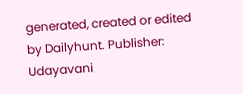generated, created or edited by Dailyhunt. Publisher: Udayavani